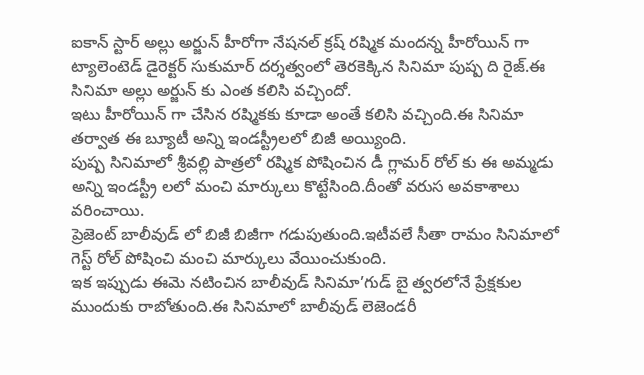ఐకాన్ స్టార్ అల్లు అర్జున్ హీరోగా నేషనల్ క్రష్ రష్మిక మందన్న హీరోయిన్ గా ట్యాలెంటెడ్ డైరెక్టర్ సుకుమార్ దర్శత్వంలో తెరకెక్కిన సినిమా పుష్ప ది రైజ్.ఈ సినిమా అల్లు అర్జున్ కు ఎంత కలిసి వచ్చిందో.
ఇటు హీరోయిన్ గా చేసిన రష్మికకు కూడా అంతే కలిసి వచ్చింది.ఈ సినిమా తర్వాత ఈ బ్యూటీ అన్ని ఇండస్ట్రీలలో బిజీ అయ్యింది.
పుష్ప సినిమాలో శ్రీవల్లి పాత్రలో రష్మిక పోషించిన డీ గ్లామర్ రోల్ కు ఈ అమ్మడు అన్ని ఇండస్ట్రీ లలో మంచి మార్కులు కొట్టేసింది.దీంతో వరుస అవకాశాలు వరించాయి.
ప్రెజెంట్ బాలీవుడ్ లో బిజీ బిజీగా గడుపుతుంది.ఇటీవలే సీతా రామం సినిమాలో గెస్ట్ రోల్ పోషించి మంచి మార్కులు వేయించుకుంది.
ఇక ఇప్పుడు ఈమె నటించిన బాలీవుడ్ సినిమా’గుడ్ బై త్వరలోనే ప్రేక్షకుల ముందుకు రాబోతుంది.ఈ సినిమాలో బాలీవుడ్ లెజెండరీ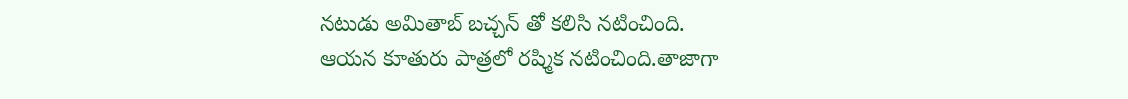నటుడు అమితాబ్ బచ్చన్ తో కలిసి నటించింది.
ఆయన కూతురు పాత్రలో రష్మిక నటించింది.తాజాగా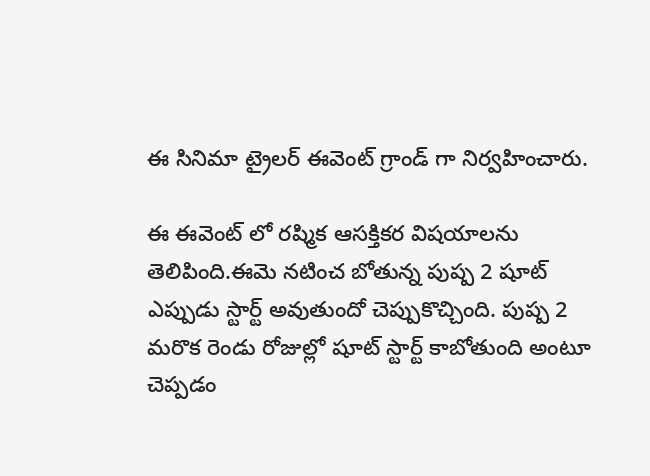ఈ సినిమా ట్రైలర్ ఈవెంట్ గ్రాండ్ గా నిర్వహించారు.

ఈ ఈవెంట్ లో రష్మిక ఆసక్తికర విషయాలను తెలిపింది.ఈమె నటించ బోతున్న పుష్ప 2 షూట్ ఎప్పుడు స్టార్ట్ అవుతుందో చెప్పుకొచ్చింది. పుష్ప 2 మరొక రెండు రోజుల్లో షూట్ స్టార్ట్ కాబోతుంది అంటూ చెప్పడం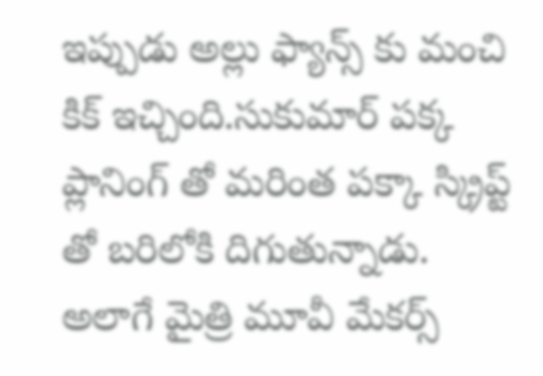ఇప్పుడు అల్లు ఫ్యాన్స్ కు మంచి కిక్ ఇచ్చింది.సుకుమార్ పక్క ప్లానింగ్ తో మరింత పక్కా స్క్రిప్ట్ తో బరిలోకి దిగుతున్నాడు.
అలాగే మైత్రి మూవీ మేకర్స్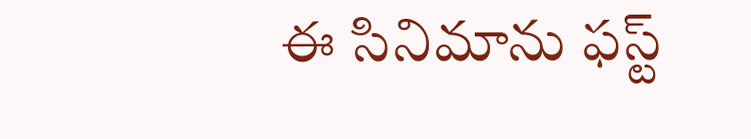ఈ సినిమాను ఫస్ట్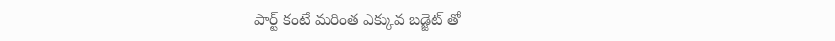పార్ట్ కంటే మరింత ఎక్కువ బడ్జెట్ తో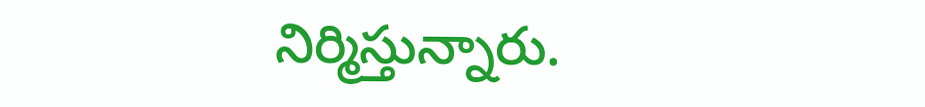నిర్మిస్తున్నారు.